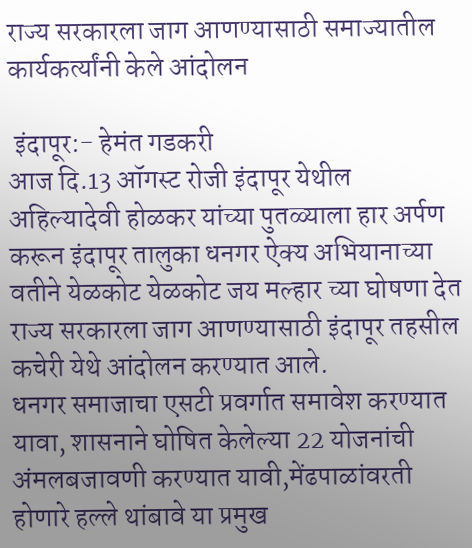राज्य सरकारला जाग आणण्यासाठी समाज्यातील कार्यकर्त्यांनी केले आंदोलन

 इंदापूर:- हेमंत गडकरी
आज दि.13 ऑगस्ट रोजी इंदापूर येथील अहिल्यादेवी होळकर यांच्या पुतळ्याला हार अर्पण करून इंदापूर तालुका धनगर ऐक्य अभियानाच्या वतीने येळकोट येळकोट जय मल्हार च्या घोषणा देत राज्य सरकारला जाग आणण्यासाठी इंदापूर तहसील कचेरी येथे आंदोलन करण्यात आले.
धनगर समाजाचा एसटी प्रवर्गात समावेश करण्यात यावा, शासनाने घोषित केलेल्या 22 योजनांची अंमलबजावणी करण्यात यावी,मेंढपाळांवरती होणारे हल्ले थांबावे या प्रमुख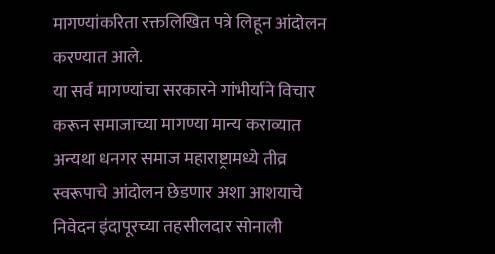मागण्यांकरिता रक्तलिखित पत्रे लिहून आंदोलन करण्यात आले.
या सर्व मागण्यांचा सरकारने गांभीर्याने विचार करून समाजाच्या मागण्या मान्य कराव्यात अन्यथा धनगर समाज महाराष्ट्रामध्ये तीव्र स्वरूपाचे आंदोलन छेडणार अशा आशयाचे निवेदन इंदापूरच्या तहसीलदार सोनाली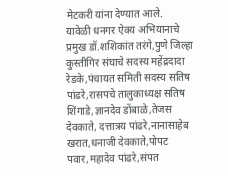मेटकरी यांना देण्यात आले.
यावेळी धनगर ऐक्य अभियानाचे प्रमुख डॉ.शशिकांत तरंगे,पुणे जिल्हा कुस्तीगिर संघाचे सदस्य महेंद्रदादा रेडके,पंचायत समिती सदस्य सतिष पांढरे,रासपचे तालुकाध्यक्ष सतिष शिंगाडे,ज्ञानदेव डोंबाळे,तेजस देवकाते, दत्तात्रय पांढरे,नानासाहेब खरात,धनाजी देवकाते,पोपट पवार,महादेव पांढरे,संपत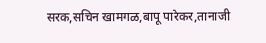सरक,सचिन खामगळ,बापू पारेकर,तानाजी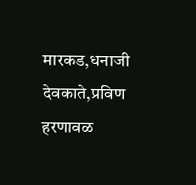मारकड,धनाजी देवकाते,प्रविण हरणावळ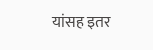यांसह इतर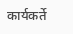कार्यकर्ते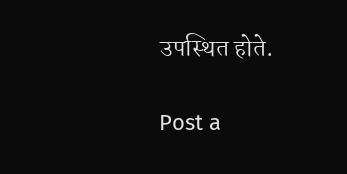उपस्थित होते.

Post a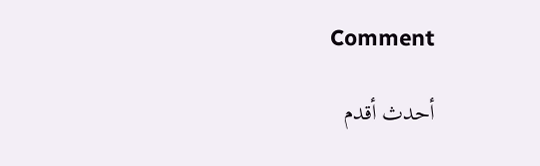Comment

أحدث أقدم